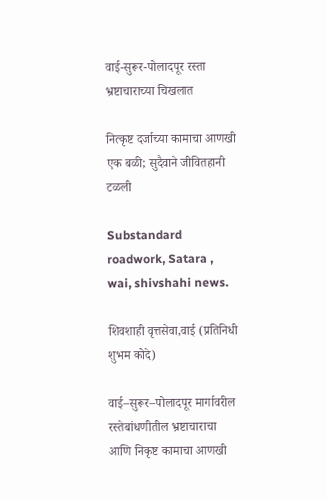वाई-सुरूर-पोलादपूर रस्ता भ्रष्टाचाराच्या चिखलात

नित्कृष्ट दर्जाच्या कामाचा आणखी एक बळी; सुदैवाने जीवितहानी टळली

Substandard roadwork, Satara , wai, shivshahi news.

शिवशाही वृत्तसेवा,वाई (प्रतिनिधी शुभम कोदे)

वाई–सुरूर–पोलादपूर मार्गावरील रस्तेबांधणीतील भ्रष्टाचाराचा आणि निकृष्ट कामाचा आणखी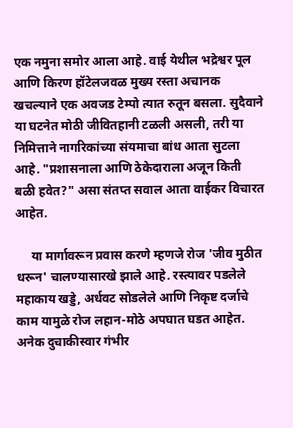एक नमुना समोर आला आहे. वाई येथील भद्रेश्वर पूल आणि किरण हॉटेलजवळ मुख्य रस्ता अचानक खचल्याने एक अवजड टेम्पो त्यात रुतून बसला. सुदैवाने या घटनेत मोठी जीवितहानी टळली असली, तरी या निमित्ताने नागरिकांच्या संयमाचा बांध आता सुटला आहे. "प्रशासनाला आणि ठेकेदाराला अजून किती बळी हवेत?" असा संतप्त सवाल आता वाईकर विचारत आहेत.

     या मार्गावरून प्रवास करणे म्हणजे रोज 'जीव मुठीत धरून' चालण्यासारखे झाले आहे. रस्त्यावर पडलेले महाकाय खड्डे, अर्धवट सोडलेले आणि निकृष्ट दर्जाचे काम यामुळे रोज लहान-मोठे अपघात घडत आहेत. अनेक दुचाकीस्वार गंभीर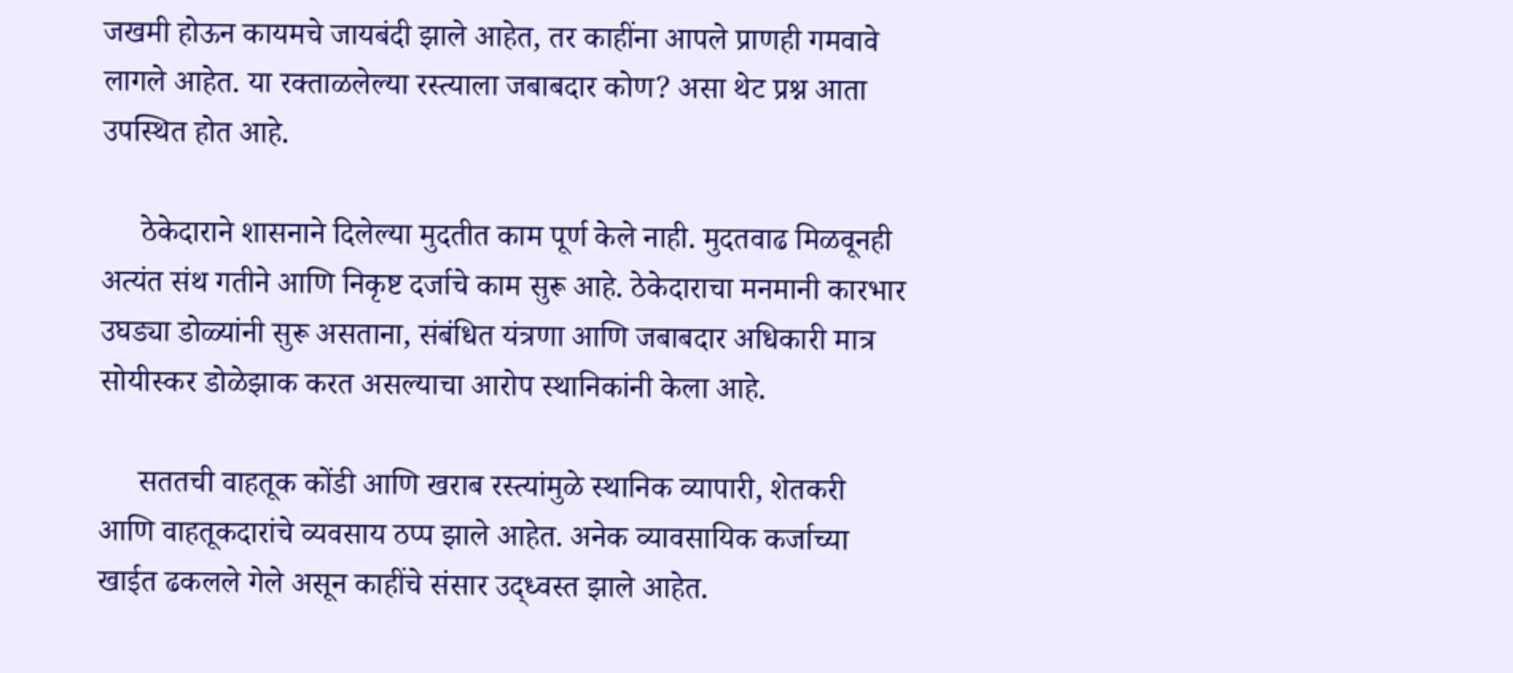जखमी होऊन कायमचे जायबंदी झाले आहेत, तर काहींना आपले प्राणही गमवावे लागले आहेत. या रक्ताळलेल्या रस्त्याला जबाबदार कोण? असा थेट प्रश्न आता उपस्थित होत आहे.

     ठेकेदाराने शासनाने दिलेल्या मुदतीत काम पूर्ण केले नाही. मुदतवाढ मिळवूनही अत्यंत संथ गतीने आणि निकृष्ट दर्जाचे काम सुरू आहे. ठेकेदाराचा मनमानी कारभार उघड्या डोळ्यांनी सुरू असताना, संबंधित यंत्रणा आणि जबाबदार अधिकारी मात्र सोयीस्कर डोळेझाक करत असल्याचा आरोप स्थानिकांनी केला आहे.

     सततची वाहतूक कोंडी आणि खराब रस्त्यांमुळे स्थानिक व्यापारी, शेतकरी आणि वाहतूकदारांचे व्यवसाय ठप्प झाले आहेत. अनेक व्यावसायिक कर्जाच्या खाईत ढकलले गेले असून काहींचे संसार उद्ध्वस्त झाले आहेत.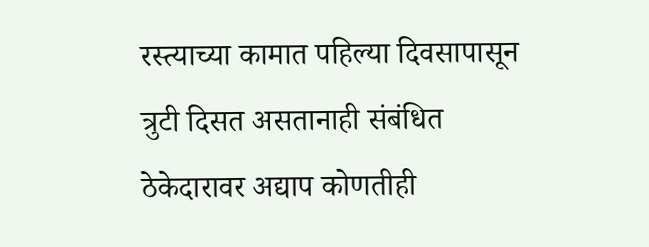रस्त्याच्या कामात पहिल्या दिवसापासून त्रुटी दिसत असतानाही संबंधित ठेकेदारावर अद्याप कोणतीही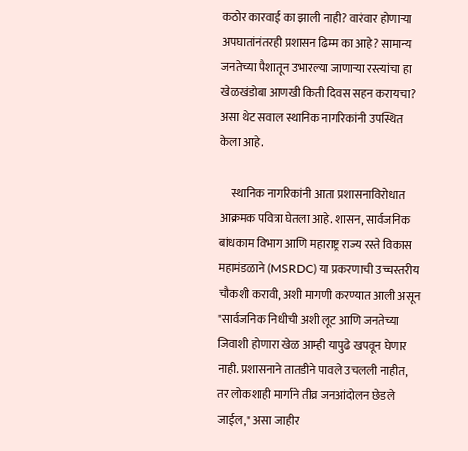कठोर कारवाई का झाली नाही? वारंवार होणाऱ्या अपघातांनंतरही प्रशासन ढिम्म का आहे? सामान्य जनतेच्या पैशातून उभारल्या जाणाऱ्या रस्त्यांचा हा खेळखंडोबा आणखी किती दिवस सहन करायचा? असा थेट सवाल स्थानिक नागरिकांनी उपस्थित केला आहे.

     स्थानिक नागरिकांनी आता प्रशासनाविरोधात आक्रमक पवित्रा घेतला आहे. शासन, सार्वजनिक बांधकाम विभाग आणि महाराष्ट्र राज्य रस्ते विकास महामंडळाने (MSRDC) या प्रकरणाची उच्चस्तरीय चौकशी करावी, अशी मागणी करण्यात आली असून "सार्वजनिक निधीची अशी लूट आणि जनतेच्या जिवाशी होणारा खेळ आम्ही यापुढे खपवून घेणार नाही. प्रशासनाने तातडीने पावले उचलली नाहीत, तर लोकशाही मार्गाने तीव्र जनआंदोलन छेडले जाईल," असा जाहीर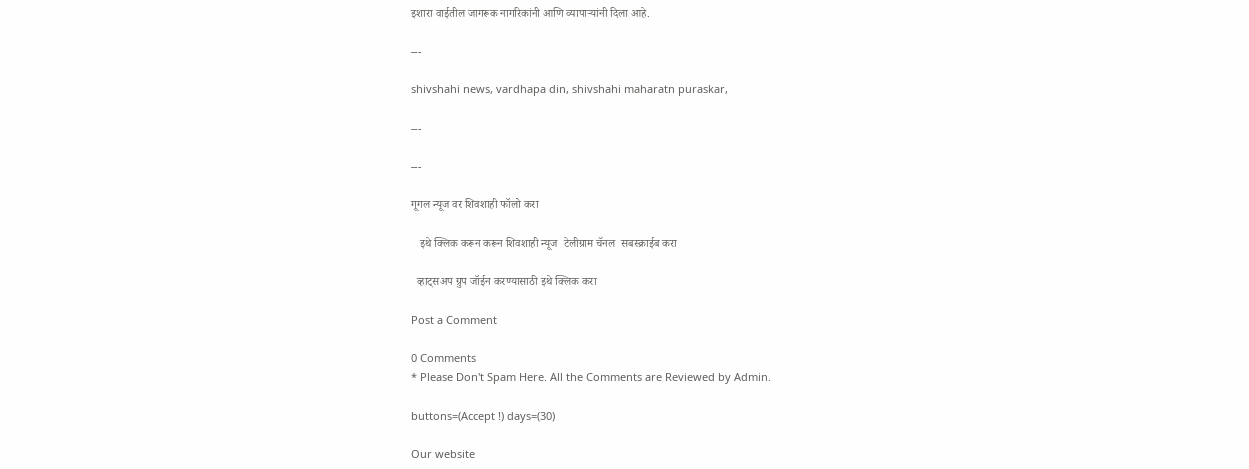इशारा वाईतील जागरूक नागरिकांनी आणि व्यापाऱ्यांनी दिला आहे.

---

shivshahi news, vardhapa din, shivshahi maharatn puraskar,

---

---

गूगल न्यूज वर शिवशाही फॉलो करा

   इथे क्लिक करून करून शिवशाही न्यूज  टेलीग्राम चॅनल  सबस्क्राईब करा

  व्हाट्सअप ग्रुप जॉईन करण्यासाठी इथे क्लिक करा

Post a Comment

0 Comments
* Please Don't Spam Here. All the Comments are Reviewed by Admin.

buttons=(Accept !) days=(30)

Our website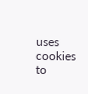uses cookies to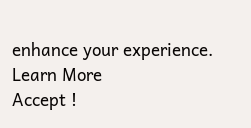enhance your experience. Learn More
Accept !